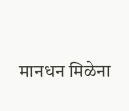मानधन मिळेना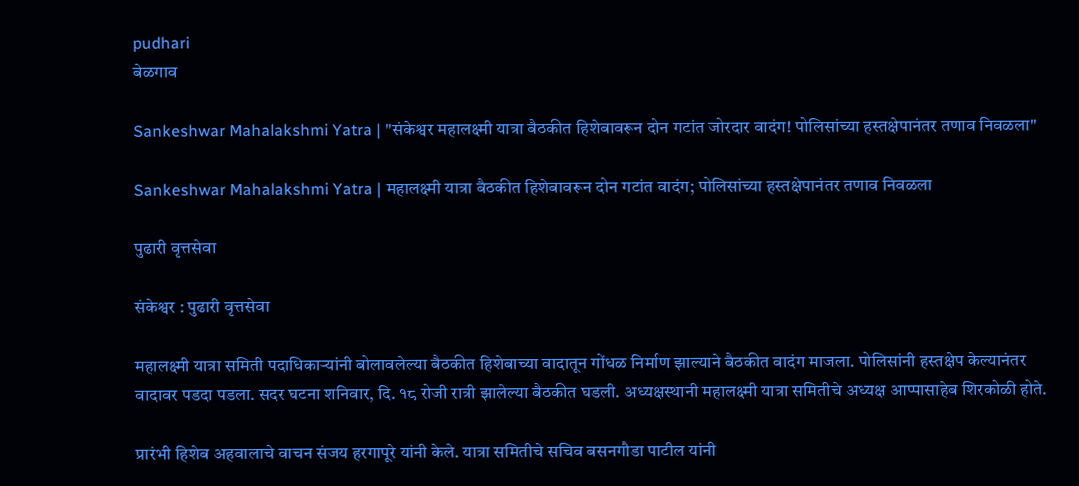pudhari
बेळगाव

Sankeshwar Mahalakshmi Yatra | "संकेश्वर महालक्ष्मी यात्रा बैठकीत हिशेबावरून दोन गटांत जोरदार वादंग! पोलिसांच्या हस्तक्षेपानंतर तणाव निवळला"

Sankeshwar Mahalakshmi Yatra | महालक्ष्मी यात्रा बैठकीत हिशेबावरून दोन गटांत वादंग; पोलिसांच्या हस्तक्षेपानंतर तणाव निवळला

पुढारी वृत्तसेवा

संकेश्वर : पुढारी वृत्तसेवा

महालक्ष्मी यात्रा समिती पदाधिकाऱ्यांनी बोलावलेल्या बैठकीत हिशेबाच्या वादातून गोंधळ निर्माण झाल्याने बैठकीत वादंग माजला. पोलिसांनी हस्तक्षेप केल्यानंतर वादावर पडदा पडला. सदर घटना शनिवार, दि. १८ रोजी रात्री झालेल्या बैठकीत घडली. अध्यक्षस्थानी महालक्ष्मी यात्रा समितीचे अध्यक्ष आप्पासाहेब शिरकोळी होते.

प्रारंभी हिशेब अहवालाचे वाचन संजय हरगापूरे यांनी केले. यात्रा समितीचे सचिव बसनगौडा पाटील यांनी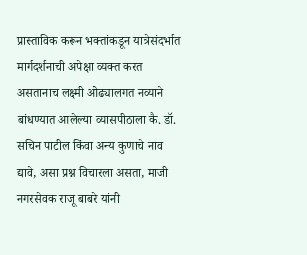प्रास्ताविक करून भक्तांकडून यात्रेसंदर्भात मार्गदर्शनाची अपेक्षा व्यक्त करत असतानाच लक्ष्मी ओढ्यालगत नव्याने बांधण्यात आलेल्या व्यासपीठाला कै. डॉ. सचिन पाटील किंवा अन्य कुणाचे नाव द्यावे, असा प्रश्न विचारला असता, माजी नगरसेवक राजू बाबरे यांनी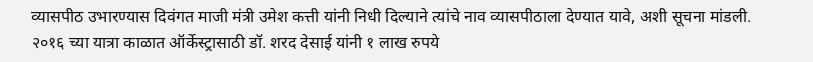व्यासपीठ उभारण्यास दिवंगत माजी मंत्री उमेश कत्ती यांनी निधी दिल्याने त्यांचे नाव व्यासपीठाला देण्यात यावे, अशी सूचना मांडली. २०१६ च्या यात्रा काळात ऑर्केस्ट्रासाठी डॉ. शरद देसाई यांनी १ लाख रुपये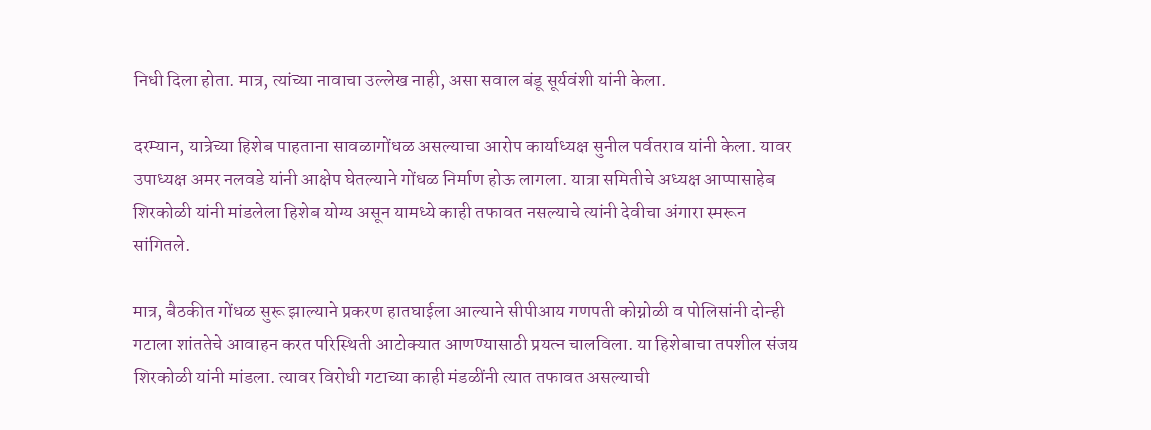निधी दिला होता. मात्र, त्यांच्या नावाचा उल्लेख नाही, असा सवाल बंडू सूर्यवंशी यांनी केला.

दरम्यान, यात्रेच्या हिशेब पाहताना सावळागोंधळ असल्याचा आरोप कार्याध्यक्ष सुनील पर्वतराव यांनी केला. यावर उपाध्यक्ष अमर नलवडे यांनी आक्षेप घेतल्याने गोंधळ निर्माण होऊ लागला. यात्रा समितीचे अध्यक्ष आप्पासाहेब शिरकोळी यांनी मांडलेला हिशेब योग्य असून यामध्ये काही तफावत नसल्याचे त्यांनी देवीचा अंगारा स्मरून सांगितले.

मात्र, बैठकीत गोंधळ सुरू झाल्याने प्रकरण हातघाईला आल्याने सीपीआय गणपती कोग्नोळी व पोलिसांनी दोन्ही गटाला शांततेचे आवाहन करत परिस्थिती आटोक्यात आणण्यासाठी प्रयत्न चालविला. या हिशेबाचा तपशील संजय शिरकोळी यांनी मांडला. त्यावर विरोधी गटाच्या काही मंडळींनी त्यात तफावत असल्याची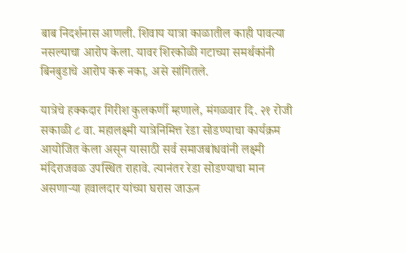बाब निदर्शनास आणली. शिवाय यात्रा काळातील काही पावत्या नसल्याचा आरोप केला. यावर शिरकोळी गटाच्या समर्थकांनी बिनबुडाचे आरोप करू नका, असे सांगितले.

यात्रेचे हक्कदार गिरीश कुलकर्णी म्हणाले, मंगळवार दि. २१ रोजी सकाळी ८ वा. महालक्ष्मी यात्रेनिमित्त रेडा सोडण्याचा कार्यक्रम आयोजित केला असून यासाठी सर्व समाजबांधवांनी लक्ष्मी मंदिराजवळ उपस्थित राहावे. त्यानंतर रेडा सोडण्याचा मान असणाऱ्या हवालदार यांच्या घरास जाऊन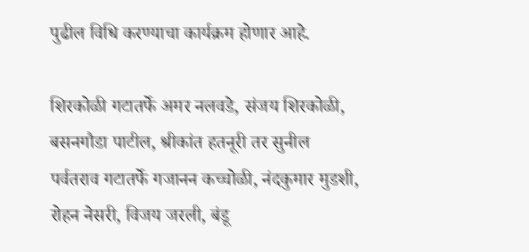पुढील विधि करण्याचा कार्यक्रम होणार आहे.

शिरकोळी गटातर्फे अमर नलवडे, संजय शिरकोळी, बसनगौडा पाटील, श्रीकांत हतनूरी तर सुनील पर्वतराव गटातर्फे गजानन कच्चोळी, नंदकुमार मुडशी, रोहन नेसरी, विजय जरली, बंडू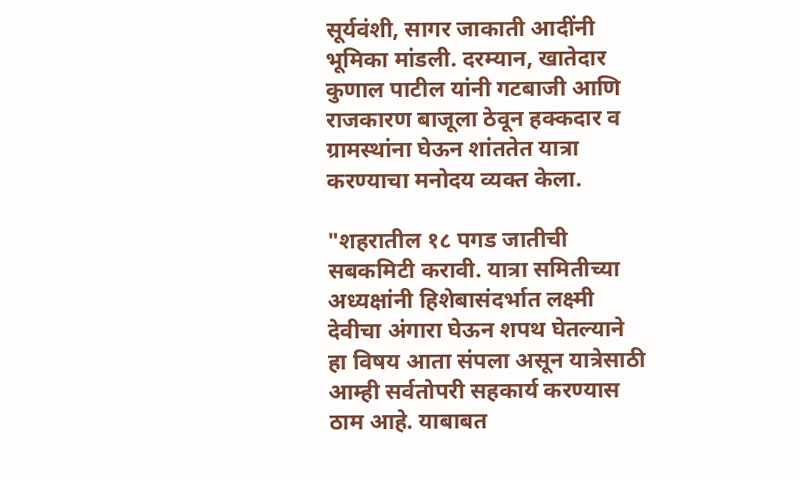सूर्यवंशी, सागर जाकाती आदींनी भूमिका मांडली. दरम्यान, खातेदार कुणाल पाटील यांनी गटबाजी आणि राजकारण बाजूला ठेवून हक्कदार व ग्रामस्थांना घेऊन शांततेत यात्रा करण्याचा मनोदय व्यक्त केला.

"शहरातील १८ पगड जातीची सबकमिटी करावी. यात्रा समितीच्या अध्यक्षांनी हिशेबासंदर्भात लक्ष्मी देवीचा अंगारा घेऊन शपथ घेतल्याने हा विषय आता संपला असून यात्रेसाठी आम्ही सर्वतोपरी सहकार्य करण्यास ठाम आहे. याबाबत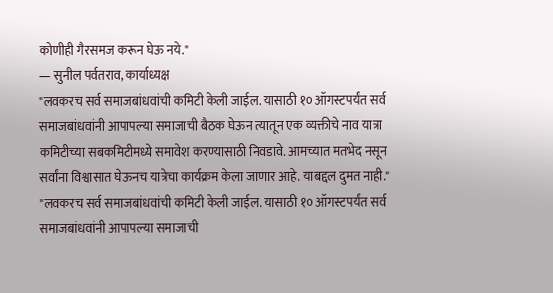कोणीही गैरसमज करून घेऊ नये."
— सुनील पर्वतराव, कार्याध्यक्ष
"लवकरच सर्व समाजबांधवांची कमिटी केली जाईल. यासाठी १० ऑगस्टपर्यंत सर्व समाजबांधवांनी आपापल्या समाजाची बैठक घेऊन त्यातून एक व्यक्तीचे नाव यात्रा कमिटीच्या सबकमिटीमध्ये समावेश करण्यासाठी निवडावे. आमच्यात मतभेद नसून सर्वांना विश्वासात घेऊनच यात्रेचा कार्यक्रम केला जाणार आहे. याबद्दल दुमत नाही."
"लवकरच सर्व समाजबांधवांची कमिटी केली जाईल. यासाठी १० ऑगस्टपर्यंत सर्व समाजबांधवांनी आपापल्या समाजाची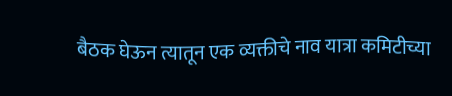बैठक घेऊन त्यातून एक व्यक्तीचे नाव यात्रा कमिटीच्या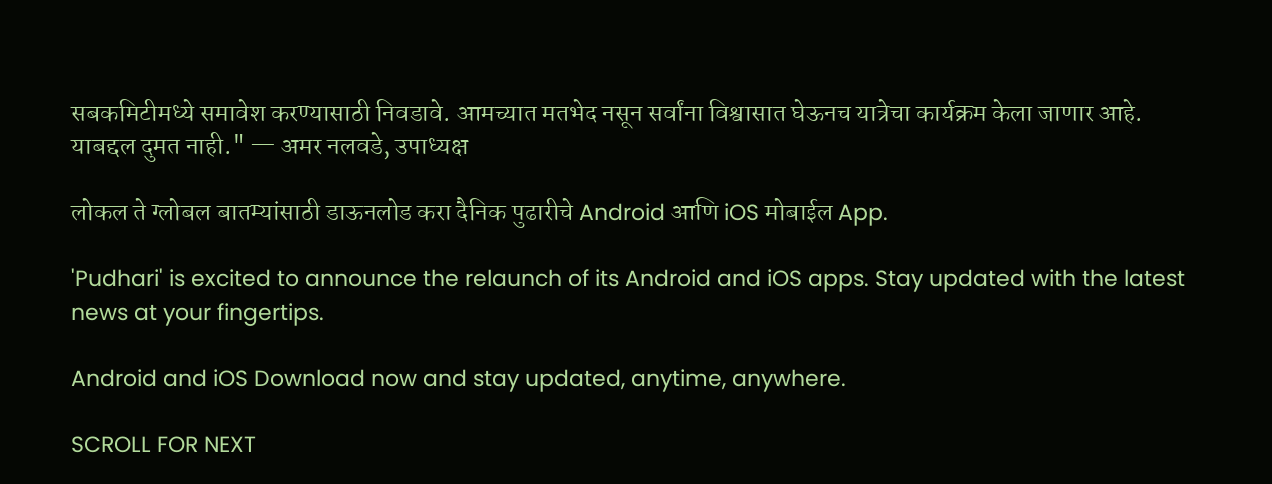सबकमिटीमध्ये समावेश करण्यासाठी निवडावे. आमच्यात मतभेद नसून सर्वांना विश्वासात घेऊनच यात्रेचा कार्यक्रम केला जाणार आहे. याबद्दल दुमत नाही." — अमर नलवडे, उपाध्यक्ष

लोकल ते ग्लोबल बातम्यांसाठी डाऊनलोड करा दैनिक पुढारीचे Android आणि iOS मोबाईल App.

'Pudhari' is excited to announce the relaunch of its Android and iOS apps. Stay updated with the latest news at your fingertips.

Android and iOS Download now and stay updated, anytime, anywhere.

SCROLL FOR NEXT